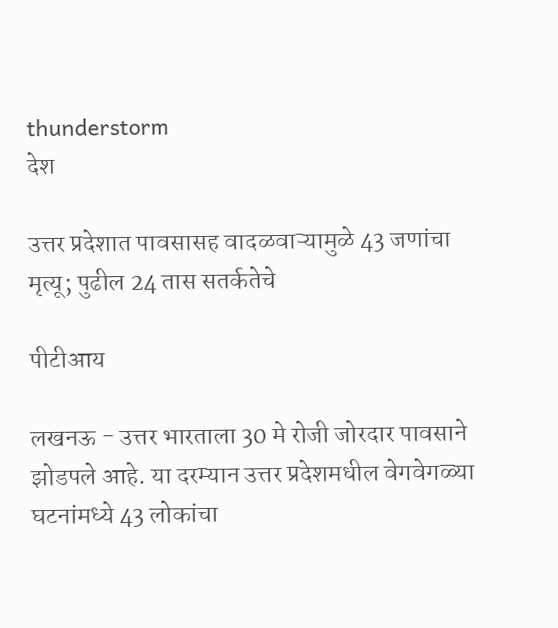thunderstorm
देश

उत्तर प्रदेशात पावसासह वादळवाऱ्यामुळे 43 जणांचा मृत्यू; पुढील 24 तास सतर्कतेचे

पीटीआय

लखनऊ - उत्तर भारताला 30 मे रोजी जोरदार पावसाने झोडपले आहे. या दरम्यान उत्तर प्रदेशमधील वेगवेगळ्या घटनांमध्ये 43 लोकांचा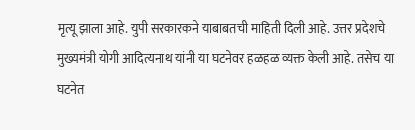मृत्यू झाला आहे. युपी सरकारकने याबाबतची माहिती दिली आहे. उत्तर प्रदेशचे मुख्यमंत्री योगी आदित्यनाथ यांनी या घटनेवर हळहळ व्यक्त केली आहे. तसेच या घटनेत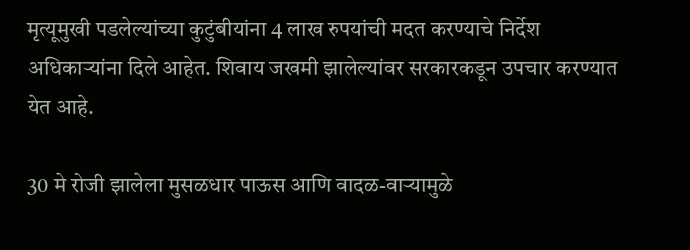मृत्यूमुखी पडलेल्यांच्या कुटुंबीयांना 4 लाख रुपयांची मदत करण्याचे निर्देश अधिकाऱ्यांना दिले आहेत. शिवाय जखमी झालेल्यांवर सरकारकडून उपचार करण्यात येत आहे.

30 मे रोजी झालेला मुसळधार पाऊस आणि वादळ-वाऱ्यामुळे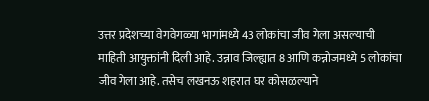उत्तर प्रदेशच्या वेगवेगळ्या भागांमध्ये 43 लोकांचा जीव गेला असल्याची माहिती आयुक्तांनी दिली आहे. उन्नाव जिल्ह्यात 8 आणि कन्नोजमध्ये 5 लोकांचा जीव गेला आहे. तसेच लखनऊ शहरात घर कोसळल्याने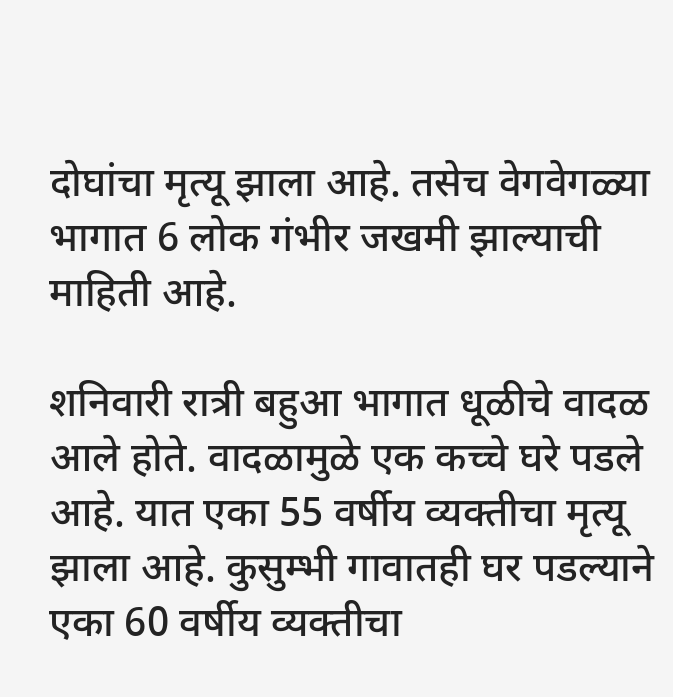दोघांचा मृत्यू झाला आहे. तसेच वेगवेगळ्या भागात 6 लोक गंभीर जखमी झाल्याची माहिती आहे.

शनिवारी रात्री बहुआ भागात धूळीचे वादळ आले होते. वादळामुळे एक कच्चे घरे पडले आहे. यात एका 55 वर्षीय व्यक्तीचा मृत्यू झाला आहे. कुसुम्भी गावातही घर पडल्याने एका 60 वर्षीय व्यक्तीचा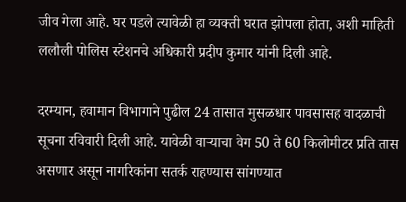जीव गेला आहे. घर पडले त्यावेळी हा व्यक्ती घरात झोपला होता, अशी माहिती ललौली पोलिस स्टेशनचे अधिकारी प्रदीप कुमार यांनी दिली आहे.

दरम्यान, हवामान विभागाने पुढील 24 तासात मुसळधार पावसासह वादळाची सूचना रविवारी दिली आहे. यावेळी वाऱ्याचा वेग 50 ते 60 किलोमीटर प्रति तास असणार असून नागरिकांना सतर्क राहण्यास सांगण्यात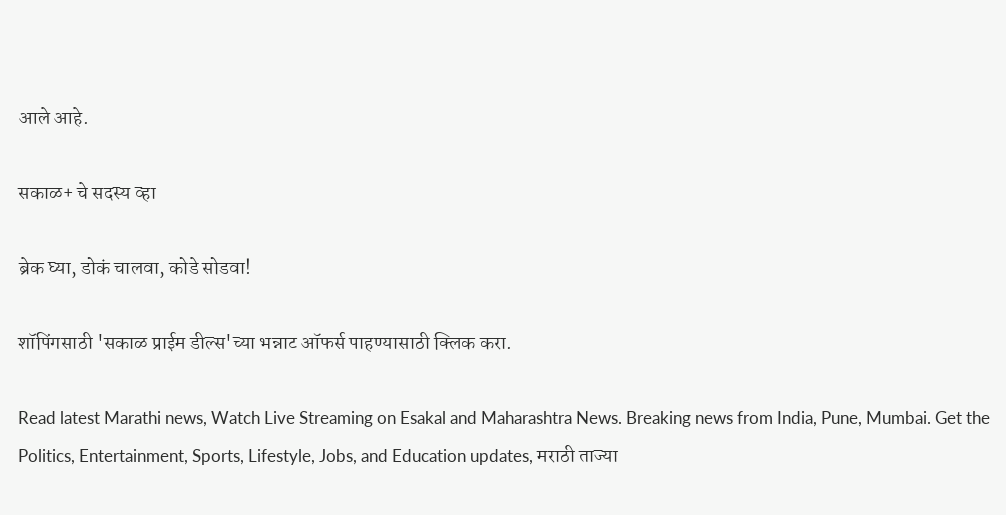आले आहे.

सकाळ+ चे सदस्य व्हा

ब्रेक घ्या, डोकं चालवा, कोडे सोडवा!

शॉपिंगसाठी 'सकाळ प्राईम डील्स'च्या भन्नाट ऑफर्स पाहण्यासाठी क्लिक करा.

Read latest Marathi news, Watch Live Streaming on Esakal and Maharashtra News. Breaking news from India, Pune, Mumbai. Get the Politics, Entertainment, Sports, Lifestyle, Jobs, and Education updates, मराठी ताज्या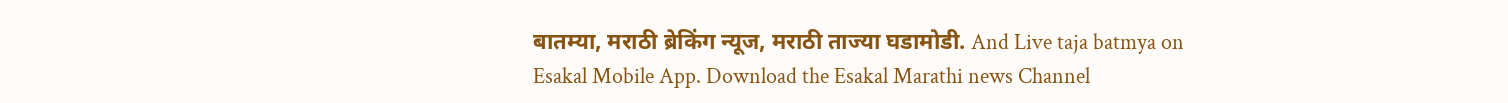बातम्या, मराठी ब्रेकिंग न्यूज, मराठी ताज्या घडामोडी. And Live taja batmya on Esakal Mobile App. Download the Esakal Marathi news Channel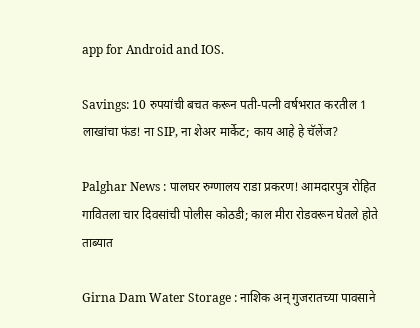app for Android and IOS.

Savings: 10 रुपयांची बचत करून पती-पत्नी वर्षभरात करतील 1 लाखांचा फंड! ना SIP, ना शेअर मार्केट; काय आहे हे चॅलेंज?

Palghar News : पालघर रुग्णालय राडा प्रकरण! आमदारपुत्र रोहित गावितला चार दिवसांची पोलीस कोठडी; काल मीरा रोडवरून घेतले होते ताब्यात

Girna Dam Water Storage : नाशिक अन् गुजरातच्या पावसाने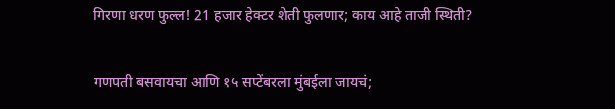गिरणा धरण फुल्ल! 21 हजार हेक्टर शेती फुलणार; काय आहे ताजी स्थिती?

गणपती बसवायचा आणि १५ सप्टेंबरला मुंबईला जायचं;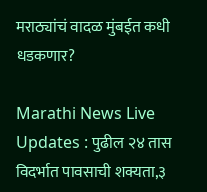मराठ्यांचं वादळ मुंबईत कधी धडकणार?

Marathi News Live Updates : पुढील २४ तास विदर्भात पावसाची शक्यता,३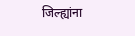जिल्ह्यांना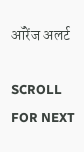ऑरेंज अलर्ट

SCROLL FOR NEXT